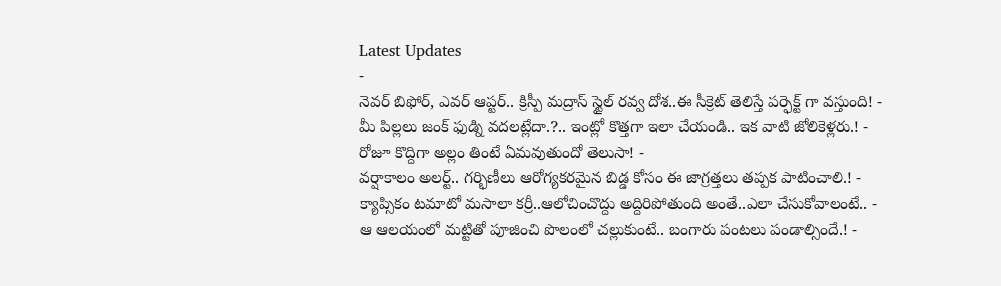Latest Updates
-
నెవర్ బిఫోర్, ఎవర్ ఆప్టర్.. క్రిస్పీ మద్రాస్ స్టైల్ రవ్వ దోశ..ఈ సీక్రెట్ తెలిస్తే పర్ఫెక్ట్ గా వస్తుంది! -
మీ పిల్లలు జంక్ ఫుడ్ని వదలట్లేదా.?.. ఇంట్లో కొత్తగా ఇలా చేయండి.. ఇక వాటి జోలికెళ్లరు.! -
రోజూ కొద్దిగా అల్లం తింటే ఏమవుతుందో తెలుసా! -
వర్షాకాలం అలర్ట్.. గర్భిణీలు ఆరోగ్యకరమైన బిడ్డ కోసం ఈ జాగ్రత్తలు తప్పక పాటించాలి.! -
క్యాప్సికం టమాటో మసాలా కర్రీ..ఆలోచించొద్దు అద్దిరిపోతుంది అంతే..ఎలా చేసుకోవాలంటే.. -
ఆ ఆలయంలో మట్టితో పూజించి పొలంలో చల్లుకుంటే.. బంగారు పంటలు పండాల్సిందే.! -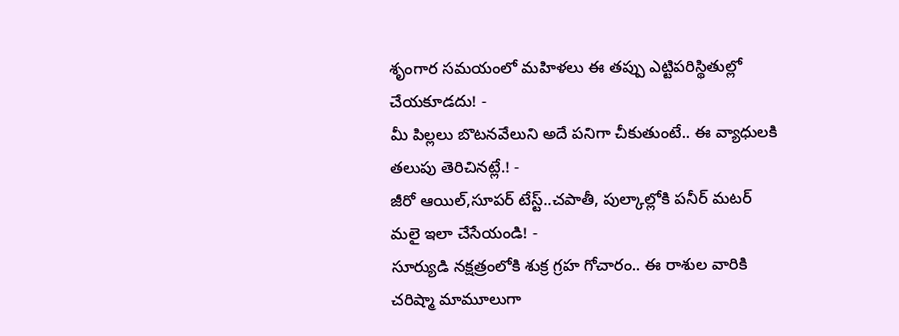శృంగార సమయంలో మహిళలు ఈ తప్పు ఎట్టిపరిస్థితుల్లో చేయకూడదు! -
మీ పిల్లలు బొటనవేలుని అదే పనిగా చీకుతుంటే.. ఈ వ్యాధులకి తలుపు తెరిచినట్లే.! -
జీరో ఆయిల్,సూపర్ టేస్ట్..చపాతీ, పుల్కాల్లోకి పనీర్ మటర్ మలై ఇలా చేసేయండి! -
సూర్యుడి నక్షత్రంలోకి శుక్ర గ్రహ గోచారం.. ఈ రాశుల వారికి చరిష్మా మామూలుగా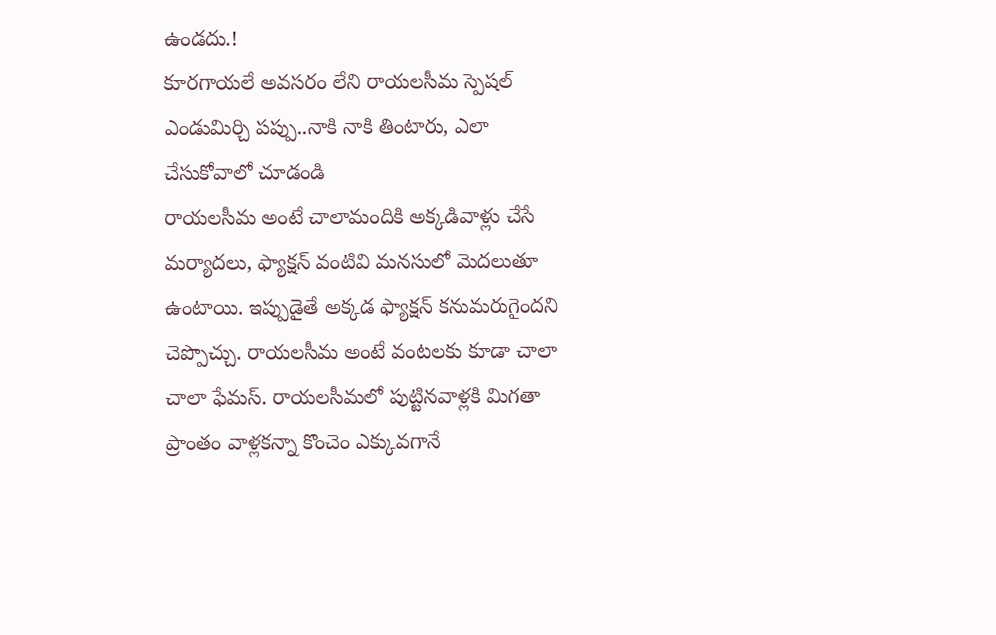ఉండదు.!
కూరగాయలే అవసరం లేని రాయలసీమ స్పెషల్ ఎండుమిర్చి పప్పు..నాకి నాకి తింటారు, ఎలా చేసుకోవాలో చూడండి
రాయలసీమ అంటే చాలామందికి అక్కడివాళ్లు చేసే మర్యాదలు, ఫ్యాక్షన్ వంటివి మనసులో మెదలుతూ ఉంటాయి. ఇప్పుడైతే అక్కడ ఫ్యాక్షన్ కనుమరుగైందని చెప్పొచ్చు. రాయలసీమ అంటే వంటలకు కూడా చాలా చాలా ఫేమస్. రాయలసీమలో పుట్టినవాళ్లకి మిగతా ప్రాంతం వాళ్లకన్నా కొంచెం ఎక్కువగానే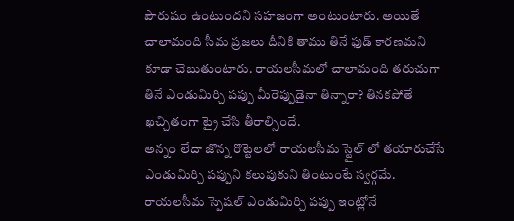పౌరుషం ఉంటుందని సహజంగా అంటుంటారు. అయితే చాలామంది సీమ ప్రజలు దీనికి తాము తినే ఫుడ్ కారణమని కూడా చెబుతుంటారు. రాయలసీమలో చాలామంది తరుచుగా తినే ఎండుమిర్చి పప్పు మీరెప్పుడైనా తిన్నారా? తినకపోతే ఖచ్చితంగా ట్రై చేసి తీరాల్సిందే.
అన్నం లేదా జొన్న రొట్టెలలో రాయలసీమ స్టైల్ లో తయారుచేసే ఎండుమిర్చి పప్పుని కలుపుకుని తింటుంటే స్వర్గమే. రాయలసీమ స్పెషల్ ఎండుమిర్చి పప్పు ఇంట్లోనే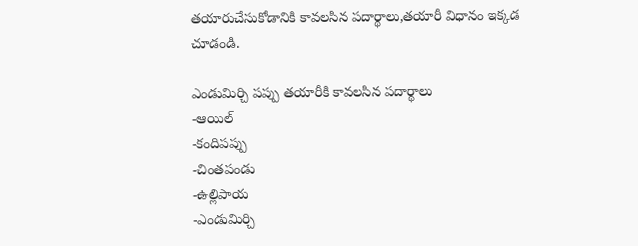తయారుచేసుకోడానికి కావలసిన పదార్థాలు,తయారీ విధానం ఇక్కడ చూడండి.

ఎండుమిర్చి పప్పు తయారీకి కావలసిన పదార్థాలు
-ఆయిల్
-కందిపప్పు
-చింతపండు
-ఉల్లిపాయ
-ఎండుమిర్చి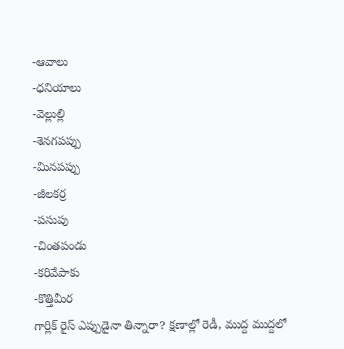-ఆవాలు
-ధనియాలు
-వెల్లుల్లి
-శెనగపప్పు
-మినపప్పు
-జీలకర్ర
-పసుపు
-చింతపండు
-కరివేపాకు
-కొత్తిమీర
గార్లిక్ రైస్ ఎప్పుడైనా తిన్నారా? క్షణాల్లో రెడీ, ముద్ద ముద్దలో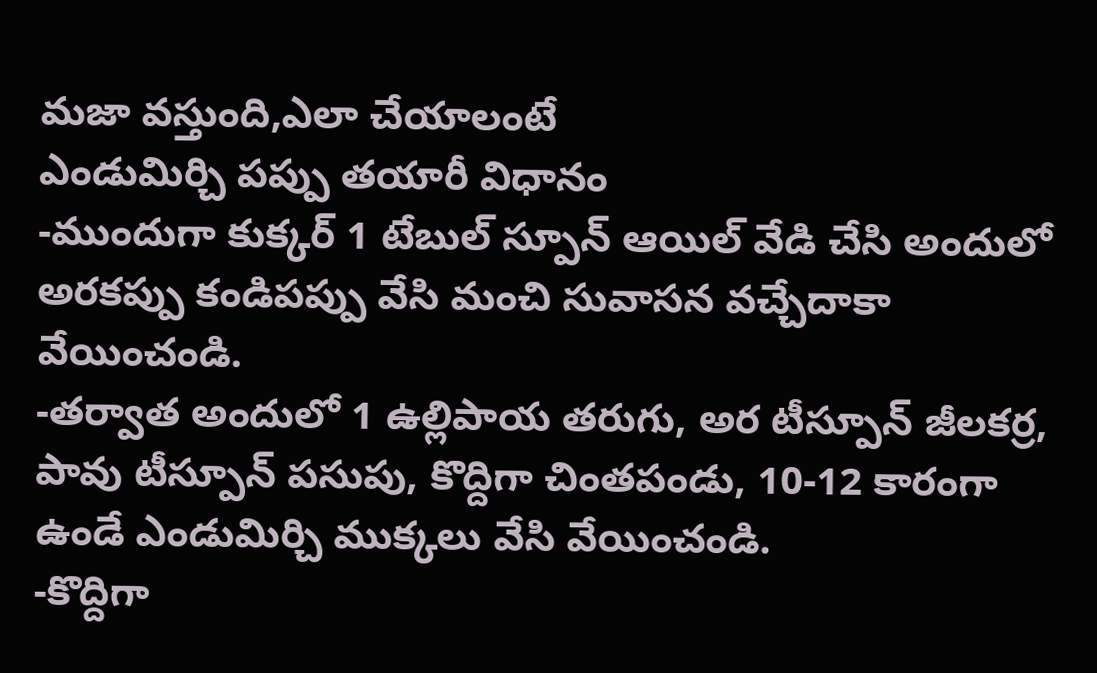మజా వస్తుంది,ఎలా చేయాలంటే
ఎండుమిర్చి పప్పు తయారీ విధానం
-ముందుగా కుక్కర్ 1 టేబుల్ స్పూన్ ఆయిల్ వేడి చేసి అందులో అరకప్పు కండిపప్పు వేసి మంచి సువాసన వచ్చేదాకా వేయించండి.
-తర్వాత అందులో 1 ఉల్లిపాయ తరుగు, అర టీస్పూన్ జీలకర్ర, పావు టీస్పూన్ పసుపు, కొద్దిగా చింతపండు, 10-12 కారంగా ఉండే ఎండుమిర్చి ముక్కలు వేసి వేయించండి.
-కొద్దిగా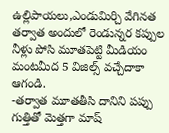ఉల్లిపాయలు,ఎండుమిర్చి వేగినత తర్వాత అందులో రెండున్నర కప్పుల నీళ్లు పోసి మూతపెట్టి మీడియం మంటమీద 5 విజిల్స్ వచ్చేదాకా ఆగండి.
-తర్వాత మూతతీసి దానిని పప్పు గుత్తితో మెత్తగా మాష్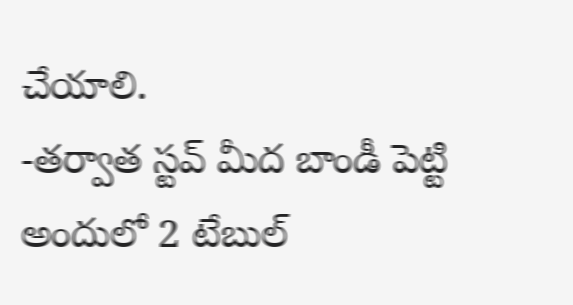చేయాలి.
-తర్వాత స్టవ్ మీద బాండీ పెట్టి అందులో 2 టేబుల్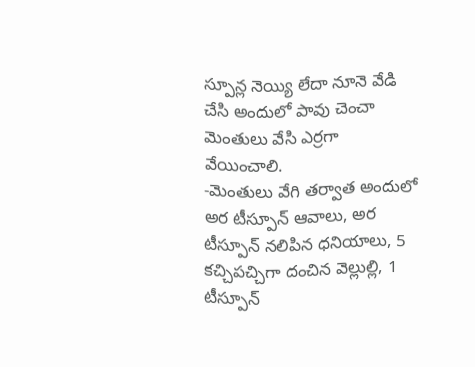స్పూన్ల నెయ్యి లేదా నూనె వేడి చేసి అందులో పావు చెంచా మెంతులు వేసి ఎర్రగా వేయించాలి.
-మెంతులు వేగి తర్వాత అందులో అర టీస్పూన్ ఆవాలు, అర టీస్పూన్ నలిపిన ధనియాలు, 5 కచ్చిపచ్చిగా దంచిన వెల్లుల్లి, 1 టీస్పూన్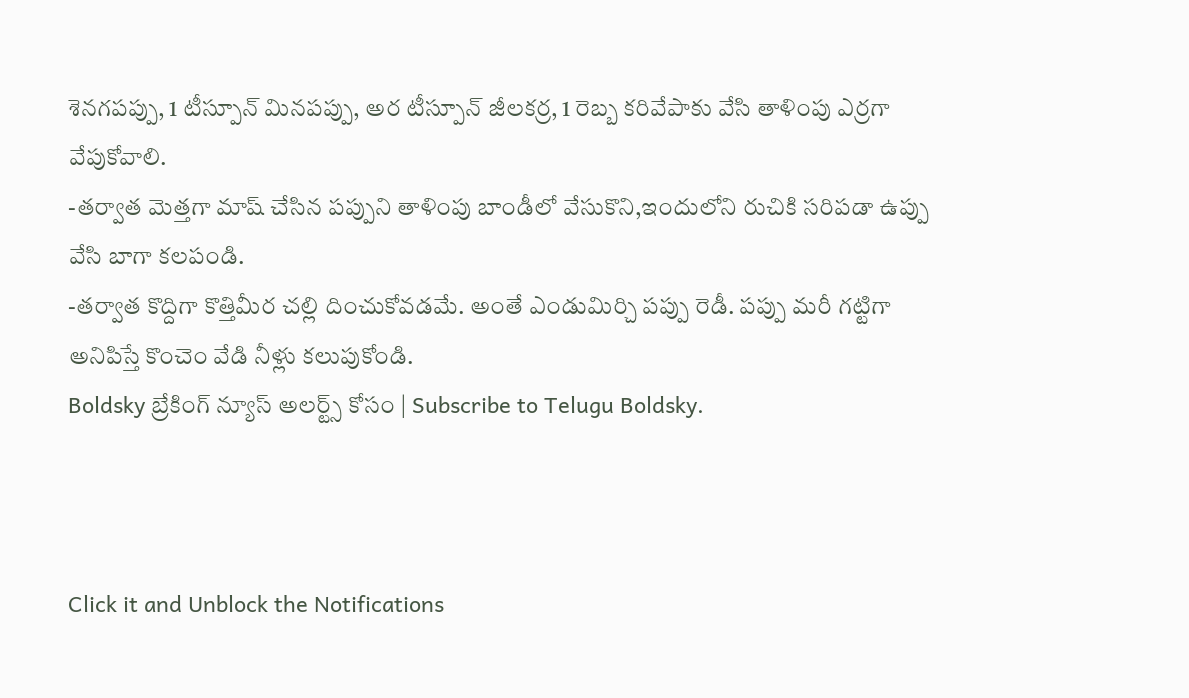శెనగపప్పు, 1 టీస్పూన్ మినపప్పు, అర టీస్పూన్ జీలకర్ర, 1 రెబ్బ కరివేపాకు వేసి తాళింపు ఎర్రగా వేపుకోవాలి.
-తర్వాత మెత్తగా మాష్ చేసిన పప్పుని తాళింపు బాండీలో వేసుకొని,ఇందులోని రుచికి సరిపడా ఉప్పు వేసి బాగా కలపండి.
-తర్వాత కొద్దిగా కొత్తిమీర చల్లి దించుకోవడమే. అంతే ఎండుమిర్చి పప్పు రెడీ. పప్పు మరీ గట్టిగా అనిపిస్తే కొంచెం వేడి నీళ్లు కలుపుకోండి.
Boldsky బ్రేకింగ్ న్యూస్ అలర్ట్స్ కోసం | Subscribe to Telugu Boldsky.



Click it and Unblock the Notifications